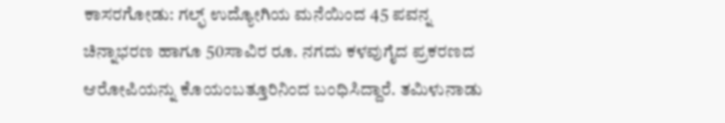ಕಾಸರಗೋಡು: ಗಲ್ಫ್ ಉದ್ಯೋಗಿಯ ಮನೆಯಿಂದ 45 ಪವನ್ನ ಚಿನ್ನಾಭರಣ ಹಾಗೂ 50ಸಾವಿರ ರೂ. ನಗದು ಕಳವುಗೈದ ಪ್ರಕರಣದ ಆರೋಪಿಯನ್ನು ಕೊಯಂಬತ್ತೂರಿನಿಂದ ಬಂಧಿಸಿದ್ದಾರೆ. ತಮಿಳುನಾಡು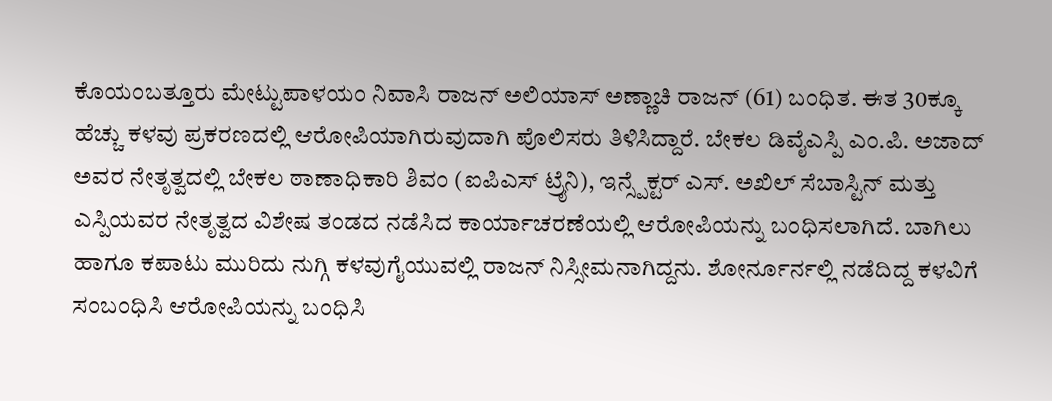ಕೊಯಂಬತ್ತೂರು ಮೇಟ್ಟುಪಾಳಯಂ ನಿವಾಸಿ ರಾಜನ್ ಅಲಿಯಾಸ್ ಅಣ್ಣಾಚಿ ರಾಜನ್ (61) ಬಂಧಿತ. ಈತ 30ಕ್ಕೂ ಹೆಚ್ಚು ಕಳವು ಪ್ರಕರಣದಲ್ಲಿ ಆರೋಪಿಯಾಗಿರುವುದಾಗಿ ಪೊಲಿಸರು ತಿಳಿಸಿದ್ದಾರೆ. ಬೇಕಲ ಡಿವೈಎಸ್ಪಿ ಎಂ.ಪಿ. ಅಜಾದ್ ಅವರ ನೇತೃತ್ವದಲ್ಲಿ ಬೇಕಲ ಠಾಣಾಧಿಕಾರಿ ಶಿವಂ (ಐಪಿಎಸ್ ಟ್ರೈನಿ), ಇನ್ಸ್ಪೆಕ್ಟರ್ ಎಸ್. ಅಖಿಲ್ ಸೆಬಾಸ್ಟಿನ್ ಮತ್ತು ಎಸ್ಪಿಯವರ ನೇತೃತ್ವದ ವಿಶೇಷ ತಂಡದ ನಡೆಸಿದ ಕಾರ್ಯಾಚರಣೆಯಲ್ಲಿ ಆರೋಪಿಯನ್ನು ಬಂಧಿಸಲಾಗಿದೆ. ಬಾಗಿಲು ಹಾಗೂ ಕಪಾಟು ಮುರಿದು ನುಗ್ಗಿ ಕಳವುಗೈಯುವಲ್ಲಿ ರಾಜನ್ ನಿಸ್ಸೀಮನಾಗಿದ್ದನು. ಶೋರ್ನೂರ್ನಲ್ಲಿ ನಡೆದಿದ್ದ ಕಳವಿಗೆ ಸಂಬಂಧಿಸಿ ಆರೋಪಿಯನ್ನು ಬಂಧಿಸಿ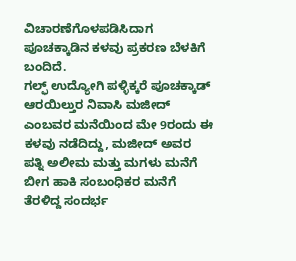ವಿಚಾರಣೆಗೊಳಪಡಿಸಿದಾಗ ಪೂಚಕ್ಕಾಡಿನ ಕಳವು ಪ್ರಕರಣ ಬೆಳಕಿಗೆ ಬಂದಿದೆ.
ಗಲ್ಫ್ ಉದ್ಯೋಗಿ ಪಳ್ಳಿಕ್ಕರೆ ಪೂಚಕ್ಕಾಡ್ ಆರಯಿಲ್ತುರ ನಿವಾಸಿ ಮಜೀದ್ ಎಂಬವರ ಮನೆಯಿಂದ ಮೇ 9ರಂದು ಈ ಕಳವು ನಡೆದಿದ್ದು, ಮಜೀದ್ ಅವರ ಪತ್ನಿ ಅಲೀಮ ಮತ್ತು ಮಗಳು ಮನೆಗೆ ಬೀಗ ಹಾಕಿ ಸಂಬಂಧಿಕರ ಮನೆಗೆ ತೆರಳಿದ್ದ ಸಂದರ್ಭ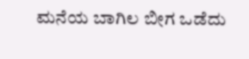ಮನೆಯ ಬಾಗಿಲ ಬೀಗ ಒಡೆದು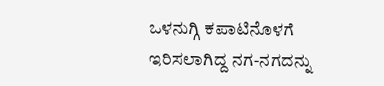ಒಳನುಗ್ಗಿ ಕಪಾಟಿನೊಳಗೆ ಇರಿಸಲಾಗಿದ್ದ ನಗ-ನಗದನ್ನು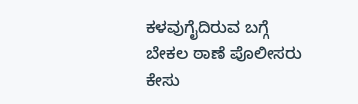ಕಳವುಗೈದಿರುವ ಬಗ್ಗೆ ಬೇಕಲ ಠಾಣೆ ಪೊಲೀಸರು ಕೇಸು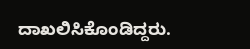ದಾಖಲಿಸಿಕೊಂಡಿದ್ದರು.